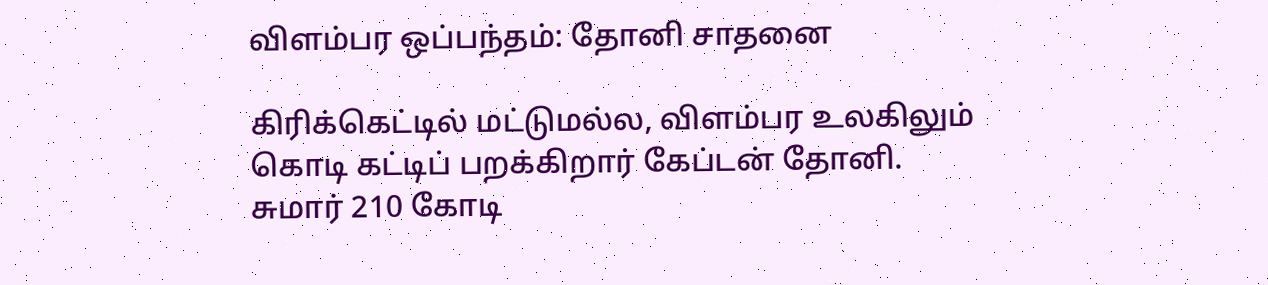விளம்பர ஒப்பந்தம்: தோனி சாதனை

கிரிக்கெட்டில் மட்டுமல்ல, விளம்பர உலகிலும் கொடி கட்டிப் பறக்கிறார் கேப்டன் தோனி. சுமார் 210 கோடி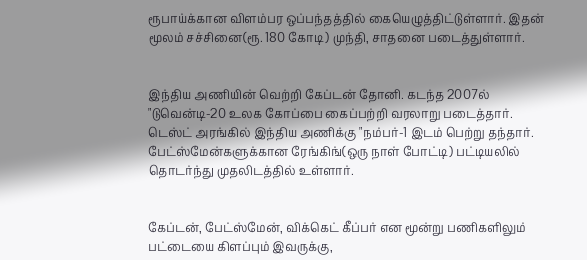ரூபாய்க்கான விளம்பர ஒப்பந்தத்தில் கையெழுத்திட்டுள்ளார். இதன் மூலம் சச்சினை(ரூ. 180 கோடி) முந்தி, சாதனை படைத்துள்ளார்.


இந்திய அணியின் வெற்றி கேப்டன் தோனி. கடந்த 2007ல் "டுவென்டி-20 உலக கோப்பை கைப்பற்றி வரலாறு படைத்தார். டெஸ்ட் அரங்கில் இந்திய அணிக்கு "நம்பர்-1 இடம் பெற்று தந்தார். பேட்ஸ்மேன்களுக்கான ரேங்கிங்(ஒரு நாள் போட்டி) பட்டியலில் தொடர்ந்து முதலிடத்தில் உள்ளார்.


கேப்டன், பேட்ஸ்மேன், விக்கெட் கீப்பர் என மூன்று பணிகளிலும் பட்டையை கிளப்பும் இவருக்கு,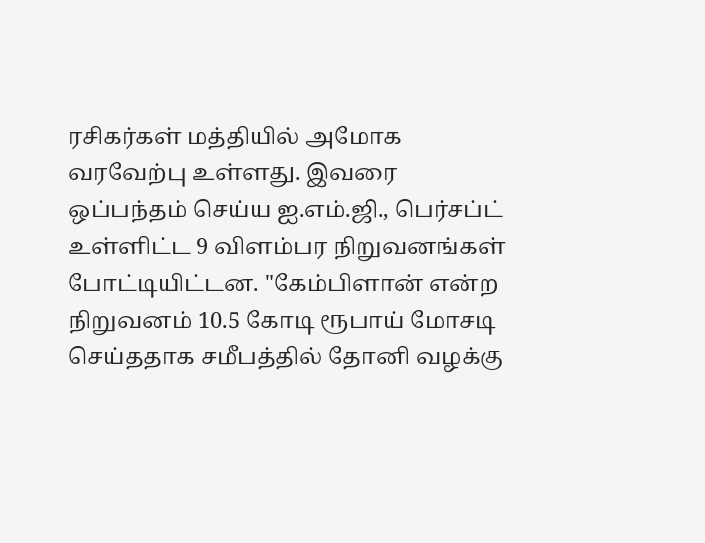ரசிகர்கள் மத்தியில் அமோக வரவேற்பு உள்ளது. இவரை ஒப்பந்தம் செய்ய ஐ.எம்.ஜி., பெர்சப்ட் உள்ளிட்ட 9 விளம்பர நிறுவனங்கள் போட்டியிட்டன. "கேம்பிளான் என்ற நிறுவனம் 10.5 கோடி ரூபாய் மோசடி செய்ததாக சமீபத்தில் தோனி வழக்கு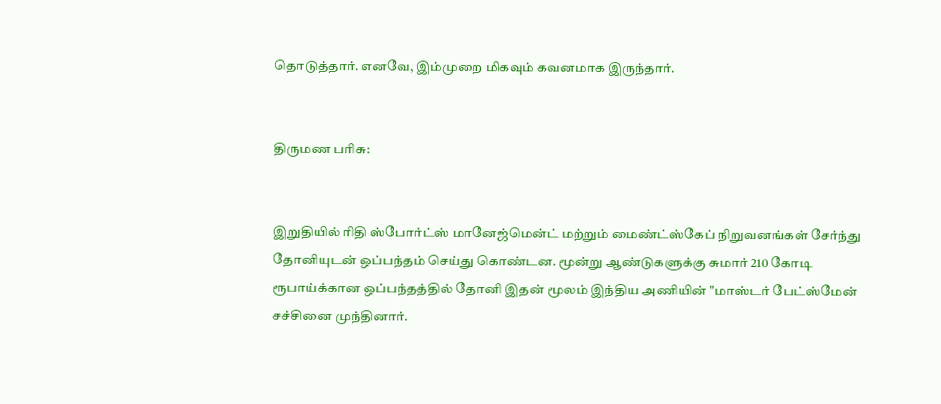தொடுத்தார். எனவே, இம்முறை மிகவும் கவனமாக இருந்தார்.


திருமண பரிசு:


இறுதியில் ரிதி ஸ்போர்ட்ஸ் மானேஜ்மென்ட் மற்றும் மைண்ட்ஸ்கேப் நிறுவனங்கள் சேர்ந்து தோனியுடன் ஒப்பந்தம் செய்து கொண்டன. மூன்று ஆண்டுகளுக்கு சுமார் 210 கோடி ரூபாய்க்கான ஒப்பந்தத்தில் தோனி இதன் மூலம் இந்திய அணியின் "மாஸ்டர் பேட்ஸ்மேன் சச்சினை முந்தினார்.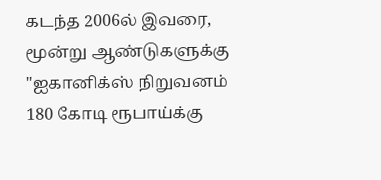கடந்த 2006ல் இவரை, மூன்று ஆண்டுகளுக்கு "ஐகானிக்ஸ் நிறுவனம் 180 கோடி ரூபாய்க்கு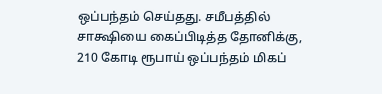ஒப்பந்தம் செய்தது. சமீபத்தில் சாக்ஷியை கைப்பிடித்த தோனிக்கு, 210 கோடி ரூபாய் ஒப்பந்தம் மிகப்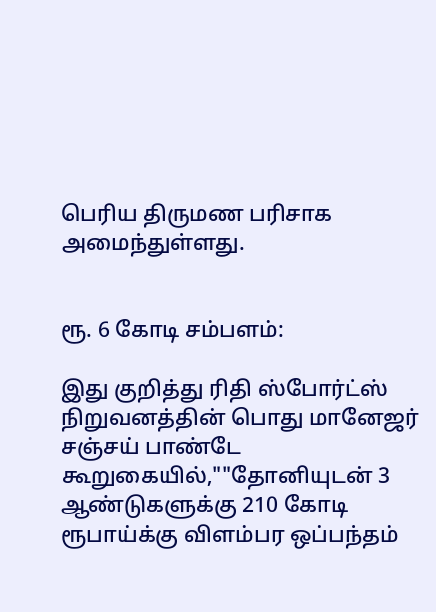பெரிய திருமண பரிசாக அமைந்துள்ளது.


ரூ. 6 கோடி சம்பளம்:

இது குறித்து ரிதி ஸ்போர்ட்ஸ் நிறுவனத்தின் பொது மானேஜர் சஞ்சய் பாண்டே கூறுகையில்,""தோனியுடன் 3 ஆண்டுகளுக்கு 210 கோடி ரூபாய்க்கு விளம்பர ஒப்பந்தம்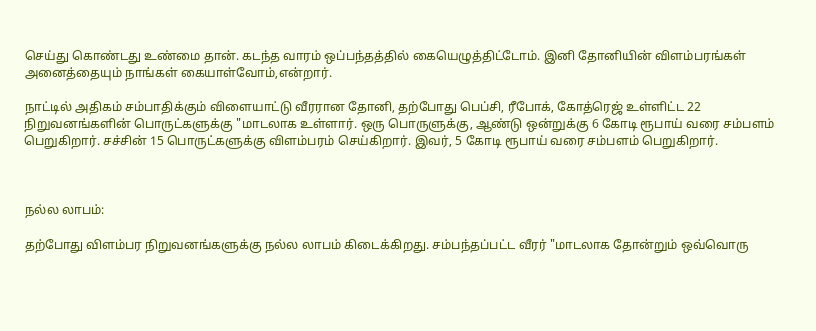செய்து கொண்டது உண்மை தான். கடந்த வாரம் ஒப்பந்தத்தில் கையெழுத்திட்டோம். இனி தோனியின் விளம்பரங்கள் அனைத்தையும் நாங்கள் கையாள்வோம்,என்றார்.

நாட்டில் அதிகம் சம்பாதிக்கும் விளையாட்டு வீரரான தோனி, தற்போது பெப்சி, ரீபோக், கோத்ரெஜ் உள்ளிட்ட 22 நிறுவனங்களின் பொருட்களுக்கு "மாடலாக உள்ளார். ஒரு பொருளுக்கு, ஆண்டு ஒன்றுக்கு 6 கோடி ரூபாய் வரை சம்பளம் பெறுகிறார். சச்சின் 15 பொருட்களுக்கு விளம்பரம் செய்கிறார். இவர், 5 கோடி ரூபாய் வரை சம்பளம் பெறுகிறார்.



நல்ல லாபம்:

தற்போது விளம்பர நிறுவனங்களுக்கு நல்ல லாபம் கிடைக்கிறது. சம்பந்தப்பட்ட வீரர் "மாடலாக தோன்றும் ஒவ்வொரு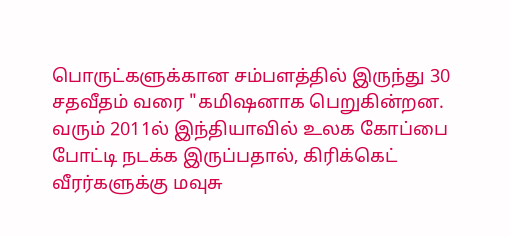பொருட்களுக்கான சம்பளத்தில் இருந்து 30 சதவீதம் வரை "கமிஷனாக பெறுகின்றன. வரும் 2011ல் இந்தியாவில் உலக கோப்பை போட்டி நடக்க இருப்பதால், கிரிக்கெட் வீரர்களுக்கு மவுசு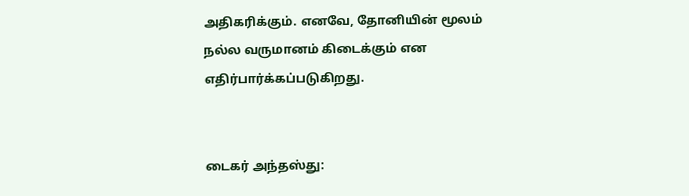அதிகரிக்கும். எனவே, தோனியின் மூலம் நல்ல வருமானம் கிடைக்கும் என எதிர்பார்க்கப்படுகிறது.


டைகர் அந்தஸ்து: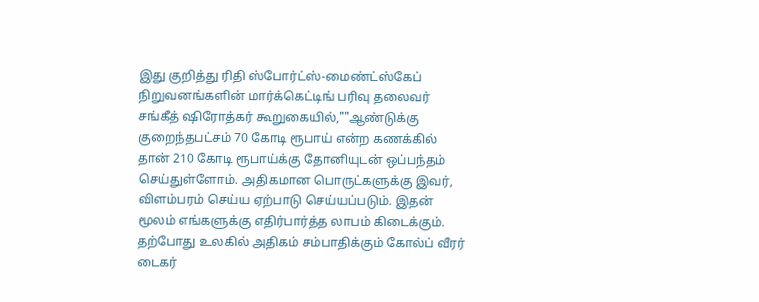இது குறித்து ரிதி ஸ்போர்ட்ஸ்-மைண்ட்ஸ்கேப் நிறுவனங்களின் மார்க்கெட்டிங் பரிவு தலைவர் சங்கீத் ஷிரோத்கர் கூறுகையில்,""ஆண்டுக்கு குறைந்தபட்சம் 70 கோடி ரூபாய் என்ற கணக்கில் தான் 210 கோடி ரூபாய்க்கு தோனியுடன் ஒப்பந்தம் செய்துள்ளோம். அதிகமான பொருட்களுக்கு இவர், விளம்பரம் செய்ய ஏற்பாடு செய்யப்படும். இதன் மூலம் எங்களுக்கு எதிர்பார்த்த லாபம் கிடைக்கும். தற்போது உலகில் அதிகம் சம்பாதிக்கும் கோல்ப் வீரர் டைகர்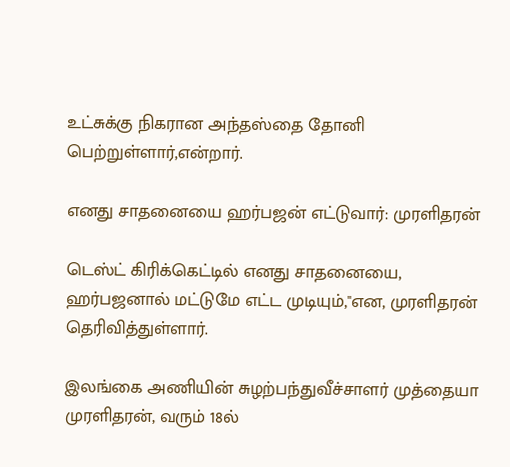உட்சுக்கு நிகரான அந்தஸ்தை தோனி பெற்றுள்ளார்,என்றார்.

எனது சாதனையை ஹர்பஜன் எட்டுவார்: முரளிதரன்

டெஸ்ட் கிரிக்கெட்டில் எனது சாதனையை, ஹர்பஜனால் மட்டுமே எட்ட முடியும்,''என, முரளிதரன் தெரிவித்துள்ளார்.

இலங்கை அணியின் சுழற்பந்துவீச்சாளர் முத்தையா முரளிதரன், வரும் 18ல்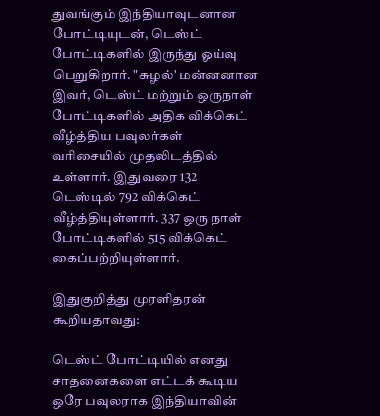துவங்கும் இந்தியாவுடனான போட்டியுடன், டெஸ்ட் போட்டிகளில் இருந்து ஓய்வு பெறுகிறார். "சுழல்' மன்னனான இவர், டெஸ்ட் மற்றும் ஒருநாள் போட்டிகளில் அதிக விக்கெட் வீழ்த்திய பவுலர்கள் வரிசையில் முதலிடத்தில் உள்ளார். இதுவரை 132 டெஸ்டில் 792 விக்கெட் வீழ்த்தியுள்ளார். 337 ஒரு நாள் போட்டிகளில் 515 விக்கெட் கைப்பற்றியுள்ளார்.

இதுகுறித்து முரளிதரன் கூறியதாவது:

டெஸ்ட் போட்டியில் எனது சாதனைகளை எட்டக் கூடிய ஒரே பவுலராக இந்தியாவின்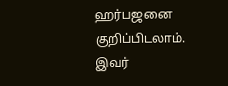ஹர்பஜனை குறிப்பிடலாம். இவர்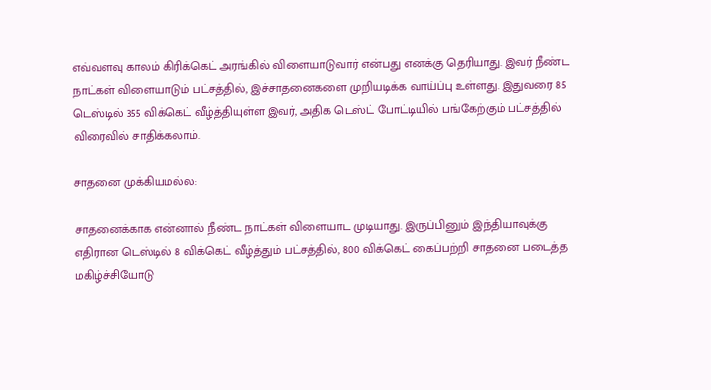எவ்வளவு காலம் கிரிக்கெட் அரங்கில் விளையாடுவார் என்பது எனக்கு தெரியாது. இவர் நீண்ட நாட்கள் விளையாடும் பட்சத்தில், இச்சாதனைகளை முறியடிக்க வாய்ப்பு உள்ளது. இதுவரை 85 டெஸ்டில் 355 விக்கெட் வீழ்த்தியுள்ள இவர், அதிக டெஸ்ட் போட்டியில் பங்கேற்கும் பட்சத்தில் விரைவில் சாதிக்கலாம்.

சாதனை முக்கியமல்ல:

சாதனைக்காக என்னால் நீண்ட நாட்கள் விளையாட முடியாது. இருப்பினும் இந்தியாவுக்கு எதிரான டெஸ்டில் 8 விக்கெட் வீழ்த்தும் பட்சத்தில், 800 விக்கெட் கைப்பற்றி சாதனை படைத்த மகிழ்ச்சியோடு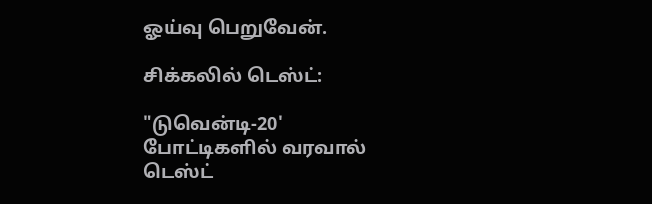ஓய்வு பெறுவேன்.

சிக்கலில் டெஸ்ட்:

"டுவென்டி-20' போட்டிகளில் வரவால் டெஸ்ட்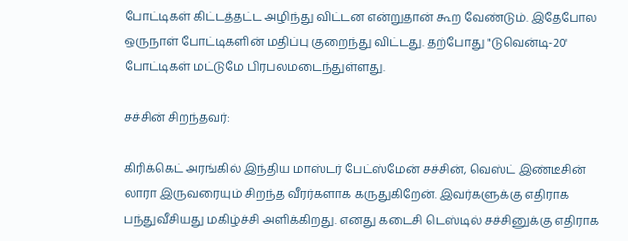போட்டிகள் கிட்டத்தட்ட அழிந்து விட்டன என்றுதான் கூற வேண்டும். இதேபோல ஒருநாள் போட்டிகளின் மதிப்பு குறைந்து விட்டது. தற்போது "டுவென்டி-20' போட்டிகள் மட்டுமே பிரபலமடைந்துள்ளது.

சச்சின் சிறந்தவர்:

கிரிக்கெட் அரங்கில் இந்திய மாஸ்டர் பேட்ஸ்மேன் சச்சின், வெஸ்ட் இண்டீசின் லாரா இருவரையும் சிறந்த வீரர்களாக கருதுகிறேன். இவர்களுக்கு எதிராக பந்துவீசியது மகிழ்ச்சி அளிக்கிறது. எனது கடைசி டெஸ்டில் சச்சினுக்கு எதிராக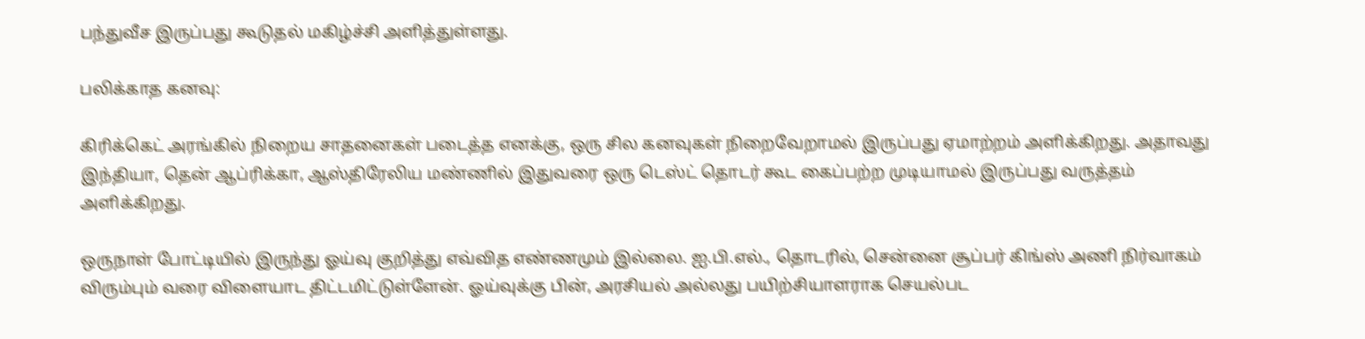பந்துவீச இருப்பது கூடுதல் மகிழ்ச்சி அளித்துள்ளது.

பலிக்காத கனவு:

கிரிக்கெட் அரங்கில் நிறைய சாதனைகள் படைத்த எனக்கு, ஒரு சில கனவுகள் நிறைவேறாமல் இருப்பது ஏமாற்றம் அளிக்கிறது. அதாவது இந்தியா, தென் ஆப்ரிக்கா, ஆஸ்திரேலிய மண்ணில் இதுவரை ஒரு டெஸ்ட் தொடர் கூட கைப்பற்ற முடியாமல் இருப்பது வருத்தம் அளிக்கிறது.

ஒருநாள் போட்டியில் இருந்து ஓய்வு குறித்து எவ்வித எண்ணமும் இல்லை. ஐ.பி.எல்., தொடரில், சென்னை சூப்பர் கிங்ஸ் அணி நிர்வாகம் விரும்பும் வரை விளையாட திட்டமிட்டுள்ளேன். ஓய்வுக்கு பின், அரசியல் அல்லது பயிற்சியாளராக செயல்பட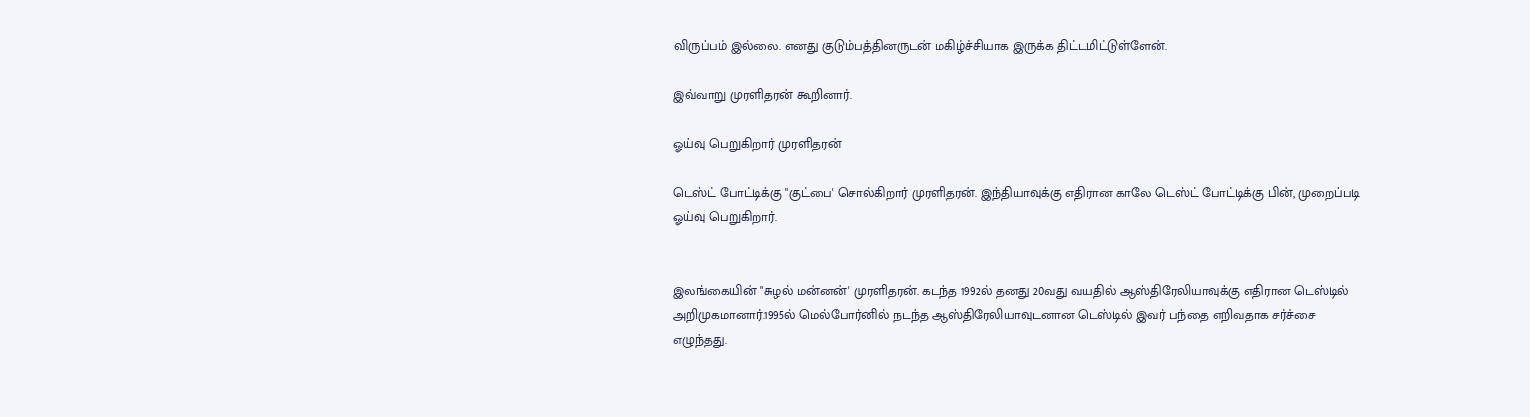விருப்பம் இல்லை. எனது குடும்பத்தினருடன் மகிழ்ச்சியாக இருக்க திட்டமிட்டுள்ளேன்.

இவ்வாறு முரளிதரன் கூறினார்.

ஓய்வு பெறுகிறார் முரளிதரன்

டெஸ்ட் போட்டிக்கு "குட்பை' சொல்கிறார் முரளிதரன். இந்தியாவுக்கு எதிரான காலே டெஸ்ட் போட்டிக்கு பின், முறைப்படி ஓய்வு பெறுகிறார்.


இலங்கையின் "சுழல் மன்னன்' முரளிதரன். கடந்த 1992ல் தனது 20வது வயதில் ஆஸ்திரேலியாவுக்கு எதிரான டெஸ்டில் அறிமுகமானார்.1995ல் மெல்போர்னில் நடந்த ஆஸ்திரேலியாவுடனான டெஸ்டில் இவர் பந்தை எறிவதாக சர்ச்சை எழுந்தது.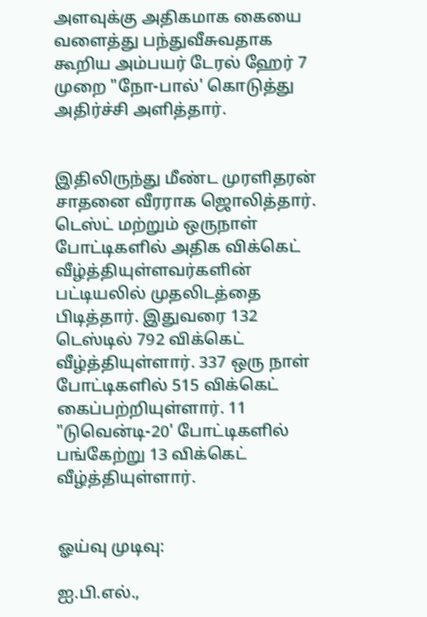அளவுக்கு அதிகமாக கையை வளைத்து பந்துவீசுவதாக கூறிய அம்பயர் டேரல் ஹேர் 7 முறை "நோ-பால்' கொடுத்து அதிர்ச்சி அளித்தார்.


இதிலிருந்து மீண்ட முரளிதரன் சாதனை வீரராக ஜொலித்தார். டெஸ்ட் மற்றும் ஒருநாள் போட்டிகளில் அதிக விக்கெட் வீழ்த்தியுள்ளவர்களின் பட்டியலில் முதலிடத்தை பிடித்தார். இதுவரை 132 டெஸ்டில் 792 விக்கெட் வீழ்த்தியுள்ளார். 337 ஒரு நாள் போட்டிகளில் 515 விக்கெட் கைப்பற்றியுள்ளார். 11 "டுவென்டி-20' போட்டிகளில் பங்கேற்று 13 விக்கெட் வீழ்த்தியுள்ளார்.


ஓய்வு முடிவு:

ஐ.பி.எல்.,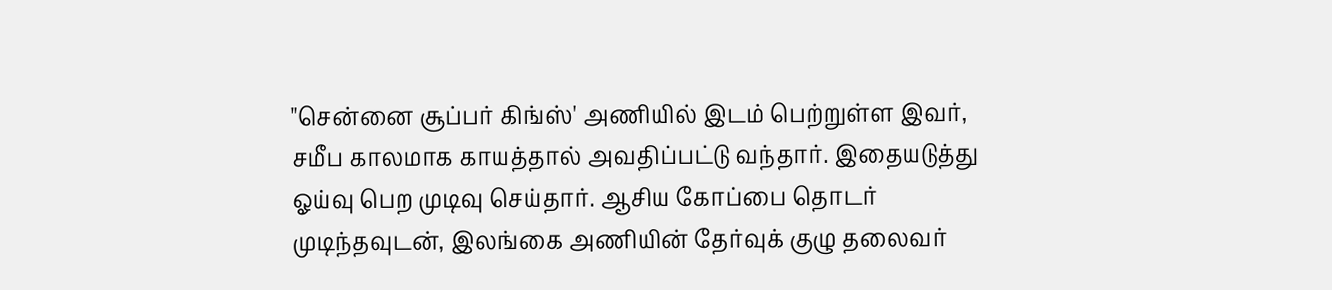"சென்னை சூப்பர் கிங்ஸ்' அணியில் இடம் பெற்றுள்ள இவர், சமீப காலமாக காயத்தால் அவதிப்பட்டு வந்தார். இதையடுத்து ஓய்வு பெற முடிவு செய்தார். ஆசிய கோப்பை தொடர் முடிந்தவுடன், இலங்கை அணியின் தேர்வுக் குழு தலைவர்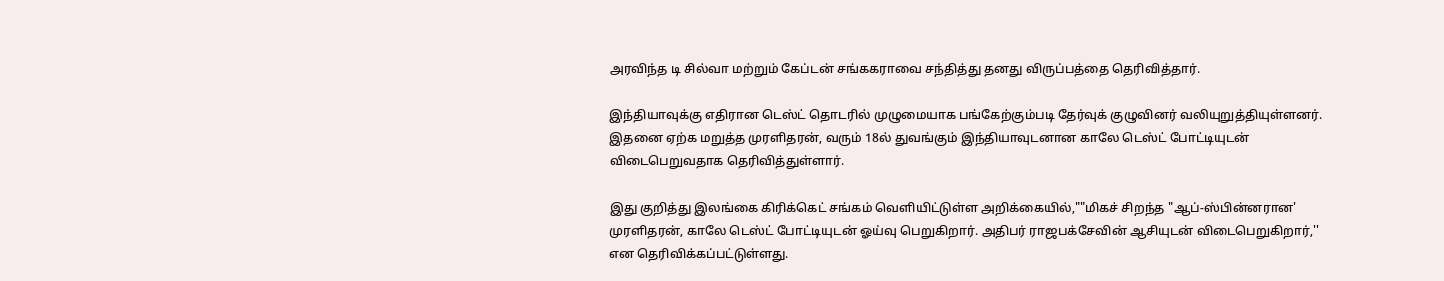அரவிந்த டி சில்வா மற்றும் கேப்டன் சங்ககராவை சந்தித்து தனது விருப்பத்தை தெரிவித்தார்.

இந்தியாவுக்கு எதிரான டெஸ்ட் தொடரில் முழுமையாக பங்கேற்கும்படி தேர்வுக் குழுவினர் வலியுறுத்தியுள்ளனர். இதனை ஏற்க மறுத்த முரளிதரன், வரும் 18ல் துவங்கும் இந்தியாவுடனான காலே டெஸ்ட் போட்டியுடன் விடைபெறுவதாக தெரிவித்துள்ளார்.

இது குறித்து இலங்கை கிரிக்கெட் சங்கம் வெளியிட்டுள்ள அறிக்கையில்,""மிகச் சிறந்த "ஆப்-ஸ்பின்னரான' முரளிதரன், காலே டெஸ்ட் போட்டியுடன் ஓய்வு பெறுகிறார். அதிபர் ராஜபக்சேவின் ஆசியுடன் விடைபெறுகிறார்,'' என தெரிவிக்கப்பட்டுள்ளது.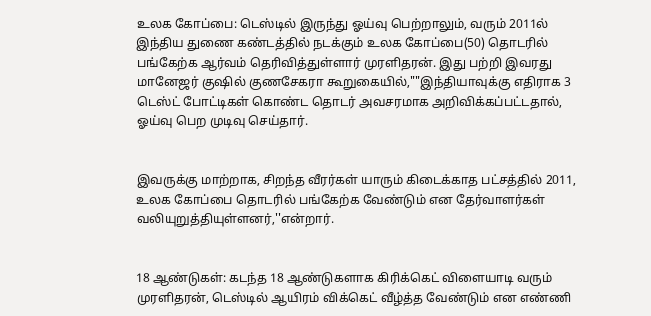உலக கோப்பை: டெஸ்டில் இருந்து ஓய்வு பெற்றாலும், வரும் 2011ல் இந்திய துணை கண்டத்தில் நடக்கும் உலக கோப்பை(50) தொடரில் பங்கேற்க ஆர்வம் தெரிவித்துள்ளார் முரளிதரன். இது பற்றி இவரது மானேஜர் குஷில் குணசேகரா கூறுகையில்,""இந்தியாவுக்கு எதிராக 3 டெஸ்ட் போட்டிகள் கொண்ட தொடர் அவசரமாக அறிவிக்கப்பட்டதால், ஓய்வு பெற முடிவு செய்தார்.


இவருக்கு மாற்றாக, சிறந்த வீரர்கள் யாரும் கிடைக்காத பட்சத்தில் 2011, உலக கோப்பை தொடரில் பங்கேற்க வேண்டும் என தேர்வாளர்கள் வலியுறுத்தியுள்ளனர்,''என்றார்.


18 ஆண்டுகள்: கடந்த 18 ஆண்டுகளாக கிரிக்கெட் விளையாடி வரும் முரளிதரன், டெஸ்டில் ஆயிரம் விக்கெட் வீழ்த்த வேண்டும் என எண்ணி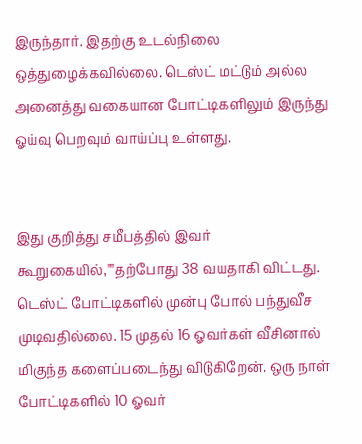இருந்தார். இதற்கு உடல்நிலை ஒத்துழைக்கவில்லை. டெஸ்ட் மட்டும் அல்ல அனைத்து வகையான போட்டிகளிலும் இருந்து ஓய்வு பெறவும் வாய்ப்பு உள்ளது.


இது குறித்து சமீபத்தில் இவர் கூறுகையில்,""தற்போது 38 வயதாகி விட்டது. டெஸ்ட் போட்டிகளில் முன்பு போல் பந்துவீச முடிவதில்லை. 15 முதல் 16 ஓவர்கள் வீசினால் மிகுந்த களைப்படைந்து விடுகிறேன். ஒரு நாள் போட்டிகளில் 10 ஓவர்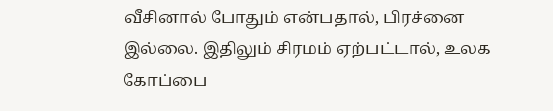வீசினால் போதும் என்பதால், பிரச்னை இல்லை. இதிலும் சிரமம் ஏற்பட்டால், உலக கோப்பை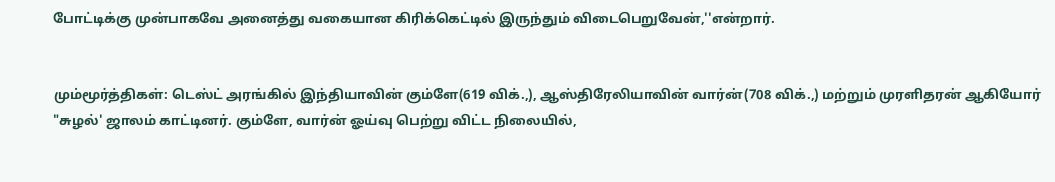போட்டிக்கு முன்பாகவே அனைத்து வகையான கிரிக்கெட்டில் இருந்தும் விடைபெறுவேன்,''என்றார்.


மும்மூர்த்திகள்: டெஸ்ட் அரங்கில் இந்தியாவின் கும்ளே(619 விக்.,), ஆஸ்திரேலியாவின் வார்ன்(708 விக்.,) மற்றும் முரளிதரன் ஆகியோர் "சுழல்' ஜாலம் காட்டினர். கும்ளே, வார்ன் ஓய்வு பெற்று விட்ட நிலையில்,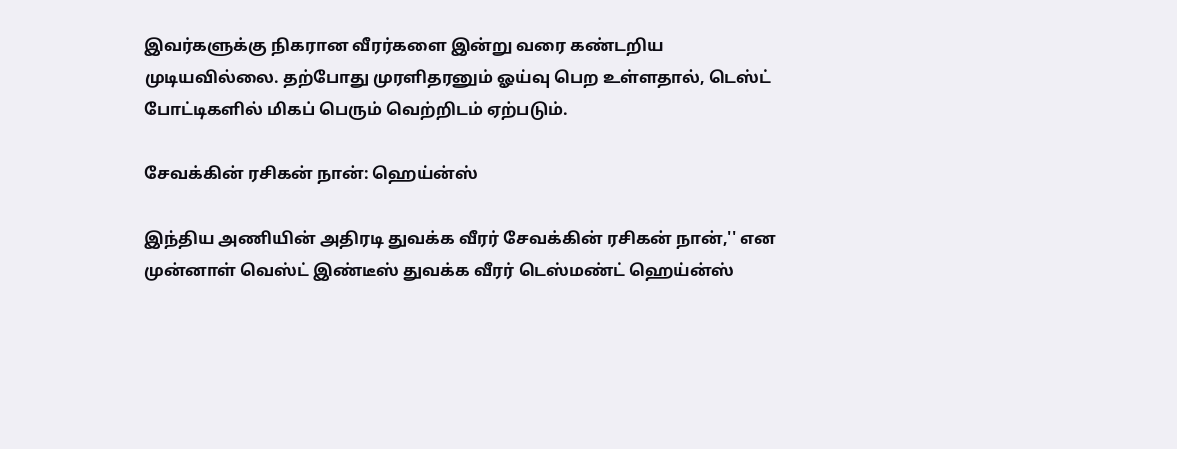இவர்களுக்கு நிகரான வீரர்களை இன்று வரை கண்டறிய முடியவில்லை. தற்போது முரளிதரனும் ஓய்வு பெற உள்ளதால், டெஸ்ட் போட்டிகளில் மிகப் பெரும் வெற்றிடம் ஏற்படும்.

சேவக்கின் ரசிகன் நான்: ஹெய்ன்ஸ்

இந்திய அணியின் அதிரடி துவக்க வீரர் சேவக்கின் ரசிகன் நான்,'' என முன்னாள் வெஸ்ட் இண்டீஸ் துவக்க வீரர் டெஸ்மண்ட் ஹெய்ன்ஸ்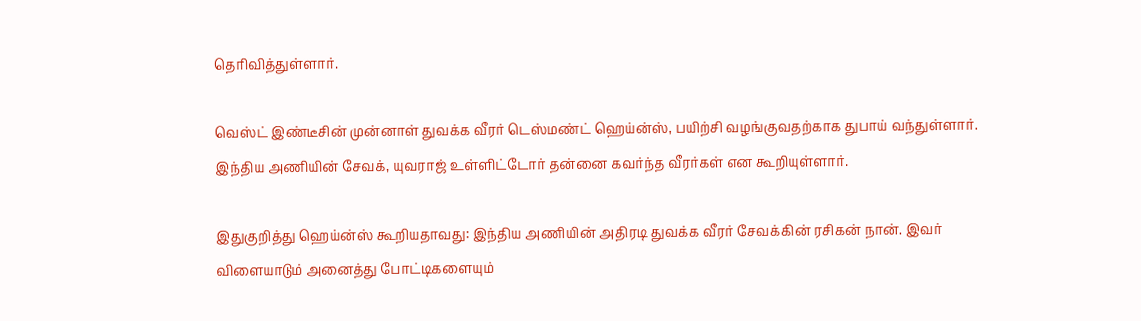தெரிவித்துள்ளார்.

வெஸ்ட் இண்டீசின் முன்னாள் துவக்க வீரர் டெஸ்மண்ட் ஹெய்ன்ஸ், பயிற்சி வழங்குவதற்காக துபாய் வந்துள்ளார். இந்திய அணியின் சேவக், யுவராஜ் உள்ளிட்டோர் தன்னை கவர்ந்த வீரர்கள் என கூறியுள்ளார்.

இதுகுறித்து ஹெய்ன்ஸ் கூறியதாவது: இந்திய அணியின் அதிரடி துவக்க வீரர் சேவக்கின் ரசிகன் நான். இவர் விளையாடும் அனைத்து போட்டிகளையும்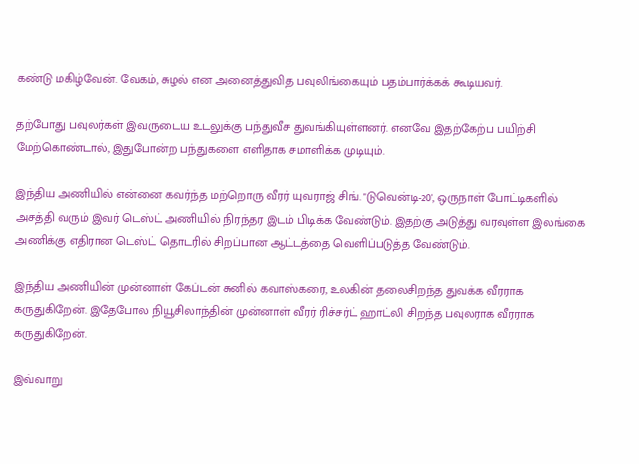கண்டு மகிழ்வேன். வேகம், சுழல் என அனைத்துவித பவுலிங்கையும் பதம்பார்க்கக் கூடியவர்.

தற்போது பவுலர்கள் இவருடைய உடலுக்கு பந்துவீச துவங்கியுள்ளனர். எனவே இதற்கேற்ப பயிற்சி மேற்கொண்டால், இதுபோன்ற பந்துகளை எளிதாக சமாளிக்க முடியும்.

இந்திய அணியில் என்னை கவர்ந்த மற்றொரு வீரர் யுவராஜ் சிங். "டுவென்டி-20', ஒருநாள் போட்டிகளில் அசத்தி வரும் இவர் டெஸ்ட் அணியில் நிரந்தர இடம் பிடிக்க வேண்டும். இதற்கு அடுத்து வரவுள்ள இலங்கை அணிக்கு எதிரான டெஸ்ட் தொடரில் சிறப்பான ஆட்டத்தை வெளிப்படுத்த வேண்டும்.

இந்திய அணியின் முன்னாள் கேப்டன் சுனில் கவாஸ்கரை, உலகின் தலைசிறந்த துவக்க வீரராக கருதுகிறேன். இதேபோல நியூசிலாந்தின் முன்னாள் வீரர் ரிச்சர்ட் ஹாட்லி சிறந்த பவுலராக வீரராக கருதுகிறேன்.

இவ்வாறு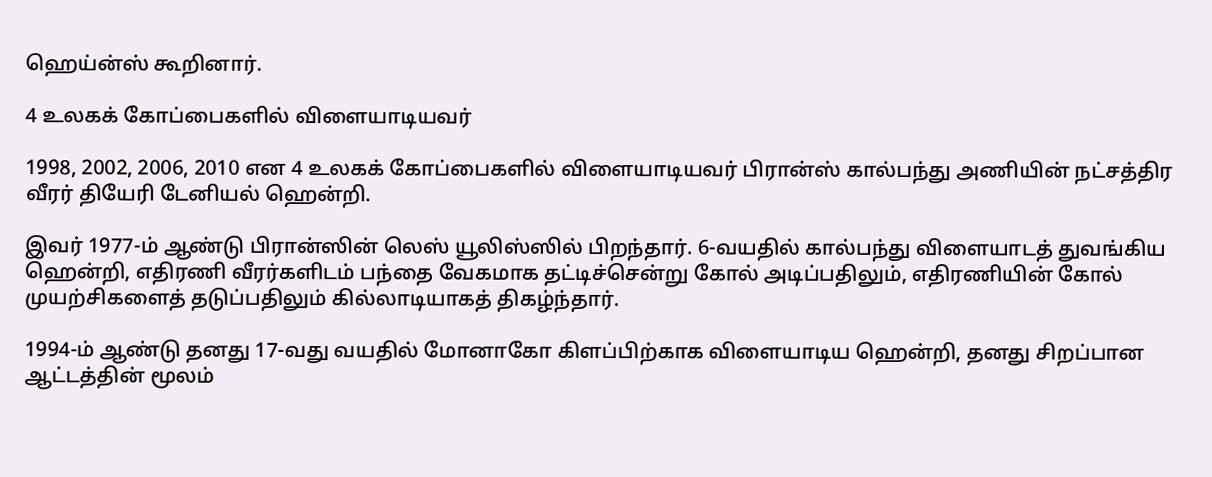ஹெய்ன்ஸ் கூறினார்.

4 உலகக் கோப்பைகளில் விளையாடியவர்

1998, 2002, 2006, 2010 என 4 உலகக் கோப்பைகளில் விளையாடியவர் பிரான்ஸ் கால்பந்து அணியின் நட்சத்திர வீரர் தியேரி டேனியல் ஹென்றி.

இவர் 1977-ம் ஆண்டு பிரான்ஸின் லெஸ் யூலிஸ்ஸில் பிறந்தார். 6-வயதில் கால்பந்து விளையாடத் துவங்கிய ஹென்றி, எதிரணி வீரர்களிடம் பந்தை வேகமாக தட்டிச்சென்று கோல் அடிப்பதிலும், எதிரணியின் கோல் முயற்சிகளைத் தடுப்பதிலும் கில்லாடியாகத் திகழ்ந்தார்.

1994-ம் ஆண்டு தனது 17-வது வயதில் மோனாகோ கிளப்பிற்காக விளையாடிய ஹென்றி, தனது சிறப்பான ஆட்டத்தின் மூலம்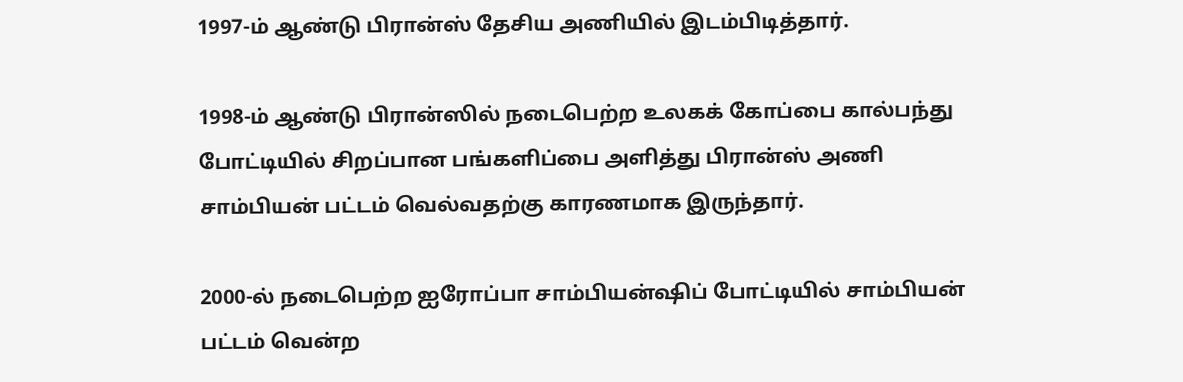1997-ம் ஆண்டு பிரான்ஸ் தேசிய அணியில் இடம்பிடித்தார்.

1998-ம் ஆண்டு பிரான்ஸில் நடைபெற்ற உலகக் கோப்பை கால்பந்து போட்டியில் சிறப்பான பங்களிப்பை அளித்து பிரான்ஸ் அணி சாம்பியன் பட்டம் வெல்வதற்கு காரணமாக இருந்தார்.

2000-ல் நடைபெற்ற ஐரோப்பா சாம்பியன்ஷிப் போட்டியில் சாம்பியன் பட்டம் வென்ற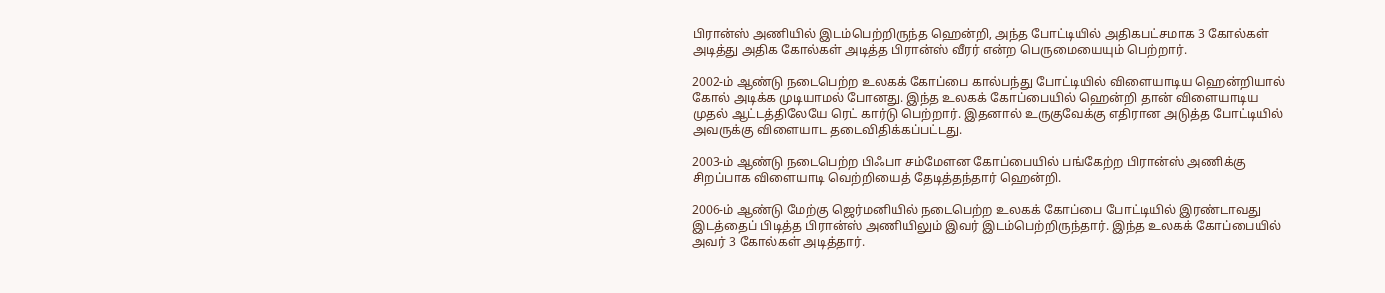பிரான்ஸ் அணியில் இடம்பெற்றிருந்த ஹென்றி, அந்த போட்டியில் அதிகபட்சமாக 3 கோல்கள் அடித்து அதிக கோல்கள் அடித்த பிரான்ஸ் வீரர் என்ற பெருமையையும் பெற்றார்.

2002-ம் ஆண்டு நடைபெற்ற உலகக் கோப்பை கால்பந்து போட்டியில் விளையாடிய ஹென்றியால் கோல் அடிக்க முடியாமல் போனது. இந்த உலகக் கோப்பையில் ஹென்றி தான் விளையாடிய முதல் ஆட்டத்திலேயே ரெட் கார்டு பெற்றார். இதனால் உருகுவேக்கு எதிரான அடுத்த போட்டியில் அவருக்கு விளையாட தடைவிதிக்கப்பட்டது.

2003-ம் ஆண்டு நடைபெற்ற பிஃபா சம்மேளன கோப்பையில் பங்கேற்ற பிரான்ஸ் அணிக்கு சிறப்பாக விளையாடி வெற்றியைத் தேடித்தந்தார் ஹென்றி.

2006-ம் ஆண்டு மேற்கு ஜெர்மனியில் நடைபெற்ற உலகக் கோப்பை போட்டியில் இரண்டாவது இடத்தைப் பிடித்த பிரான்ஸ் அணியிலும் இவர் இடம்பெற்றிருந்தார். இந்த உலகக் கோப்பையில் அவர் 3 கோல்கள் அடித்தார்.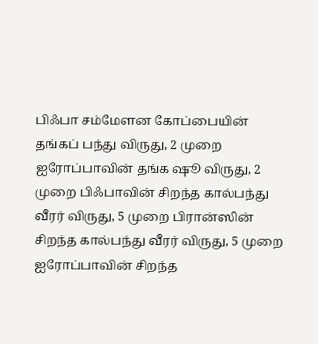பிஃபா சம்மேளன கோப்பையின் தங்கப் பந்து விருது, 2 முறை  ஐரோப்பாவின் தங்க ஷூ விருது, 2 முறை பிஃபாவின் சிறந்த கால்பந்து வீரர் விருது, 5 முறை பிரான்ஸின் சிறந்த கால்பந்து வீரர் விருது, 5 முறை ஐரோப்பாவின் சிறந்த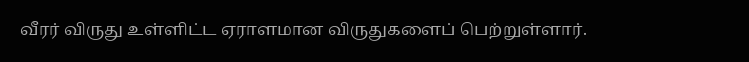வீரர் விருது உள்ளிட்ட ஏராளமான விருதுகளைப் பெற்றுள்ளார்.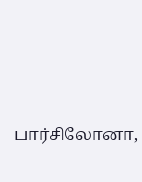பார்சிலோனா,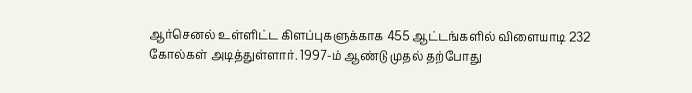ஆர்செனல் உள்ளிட்ட கிளப்புகளுக்காக 455 ஆட்டங்களில் விளையாடி 232 கோல்கள் அடித்துள்ளார். 1997-ம் ஆண்டு முதல் தற்போது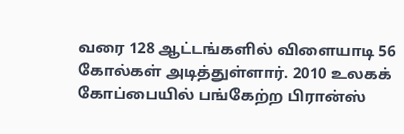வரை 128 ஆட்டங்களில் விளையாடி 56 கோல்கள் அடித்துள்ளார். 2010 உலகக் கோப்பையில் பங்கேற்ற பிரான்ஸ்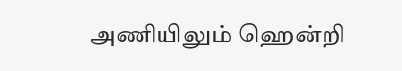அணியிலும் ஹென்றி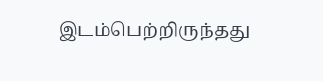இடம்பெற்றிருந்தது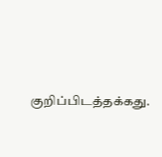குறிப்பிடத்தக்கது.